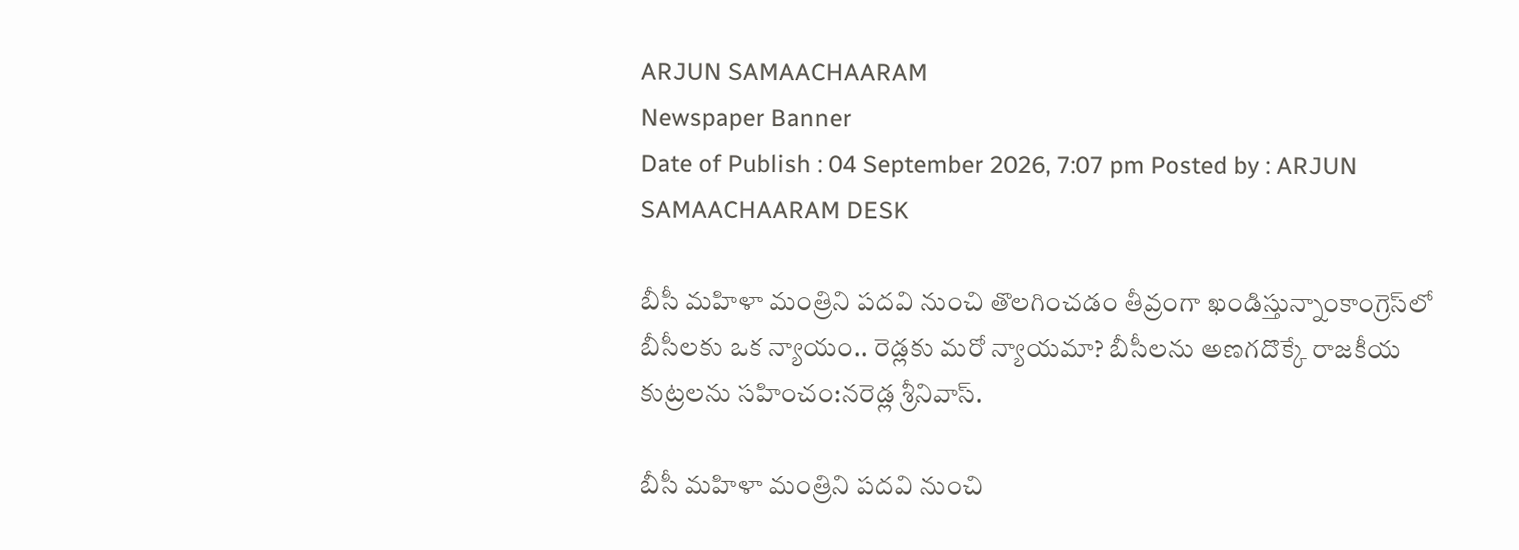ARJUN SAMAACHAARAM
Newspaper Banner
Date of Publish : 04 September 2026, 7:07 pm Posted by : ARJUN SAMAACHAARAM DESK

బీసీ మహిళా మంత్రిని పదవి నుంచి తొలగించడం తీవ్రంగా ఖండిస్తున్నాంకాంగ్రెస్‌లో బీసీలకు ఒక న్యాయం.. రెడ్లకు మరో న్యాయమా? బీసీలను అణగదొక్కే రాజకీయ కుట్రలను సహించం:నరెడ్ల శ్రీనివాస్.

బీసీ మహిళా మంత్రిని పదవి నుంచి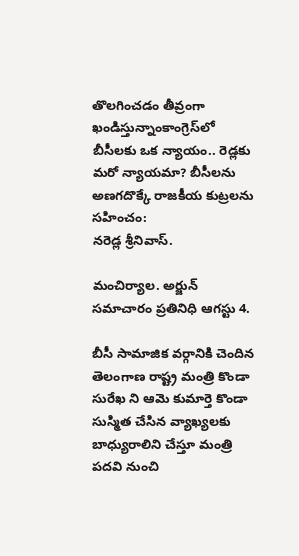తొలగించడం తీవ్రంగా ఖండిస్తున్నాంకాంగ్రెస్‌లో బీసీలకు ఒక న్యాయం.. రెడ్లకు మరో న్యాయమా? బీసీలను అణగదొక్కే రాజకీయ కుట్రలను సహించం:
నరెడ్ల శ్రీనివాస్.

మంచిర్యాల. అర్జున్ సమాచారం ప్రతినిధి ఆగస్టు 4.

బీసీ సామాజిక వర్గానికి చెందిన తెలంగాణ రాష్ట్ర మంత్రి కొండా సురేఖ ని ఆమె కుమార్తె కొండా సుస్మిత చేసిన వ్యాఖ్యలకు బాధ్యురాలిని చేస్తూ మంత్రి పదవి నుంచి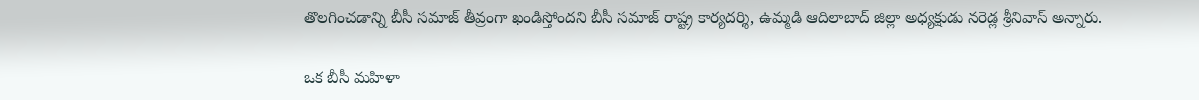తొలగించడాన్ని బీసీ సమాజ్ తీవ్రంగా ఖండిస్తోందని బీసీ సమాజ్ రాష్ట్ర కార్యదర్శి, ఉమ్మడి ఆదిలాబాద్ జిల్లా అధ్యక్షుడు నరెడ్ల శ్రీనివాస్ అన్నారు.

ఒక బీసీ మహిళా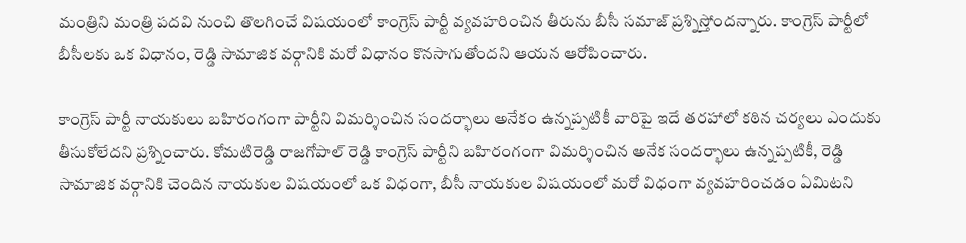మంత్రిని మంత్రి పదవి నుంచి తొలగించే విషయంలో కాంగ్రెస్ పార్టీ వ్యవహరించిన తీరును బీసీ సమాజ్ ప్రశ్నిస్తోందన్నారు. కాంగ్రెస్ పార్టీలో బీసీలకు ఒక విధానం, రెడ్డి సామాజిక వర్గానికి మరో విధానం కొనసాగుతోందని ఆయన ఆరోపించారు.

కాంగ్రెస్ పార్టీ నాయకులు బహిరంగంగా పార్టీని విమర్శించిన సందర్భాలు అనేకం ఉన్నప్పటికీ వారిపై ఇదే తరహాలో కఠిన చర్యలు ఎందుకు తీసుకోలేదని ప్రశ్నించారు. కోమటిరెడ్డి రాజగోపాల్ రెడ్డి కాంగ్రెస్ పార్టీని బహిరంగంగా విమర్శించిన అనేక సందర్భాలు ఉన్నప్పటికీ, రెడ్డి సామాజిక వర్గానికి చెందిన నాయకుల విషయంలో ఒక విధంగా, బీసీ నాయకుల విషయంలో మరో విధంగా వ్యవహరించడం ఏమిటని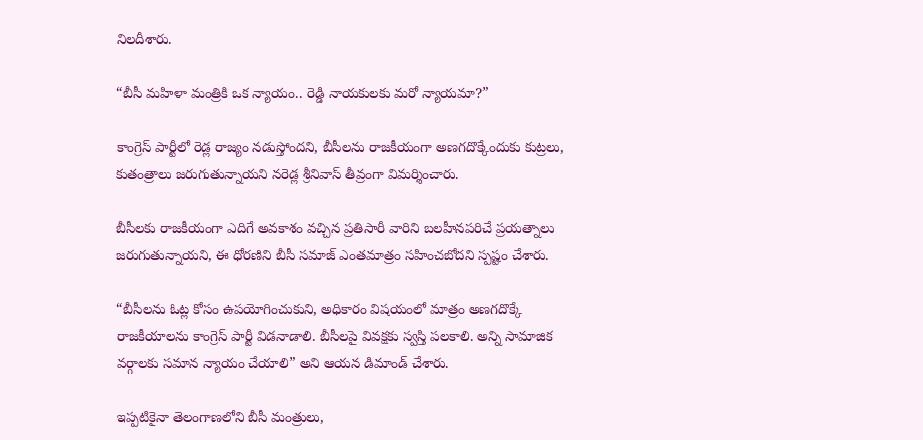నిలదీశారు.

“బీసీ మహిళా మంత్రికి ఒక న్యాయం.. రెడ్డి నాయకులకు మరో న్యాయమా?”

కాంగ్రెస్ పార్టీలో రెడ్ల రాజ్యం నడుస్తోందని, బీసీలను రాజకీయంగా అణగదొక్కేందుకు కుట్రలు, కుతంత్రాలు జరుగుతున్నాయని నరెడ్ల శ్రీనివాస్ తీవ్రంగా విమర్శించారు.

బీసీలకు రాజకీయంగా ఎదిగే అవకాశం వచ్చిన ప్రతిసారీ వారిని బలహీనపరిచే ప్రయత్నాలు జరుగుతున్నాయని, ఈ ధోరణిని బీసీ సమాజ్ ఎంతమాత్రం సహించబోదని స్పష్టం చేశారు.

“బీసీలను ఓట్ల కోసం ఉపయోగించుకుని, అధికారం విషయంలో మాత్రం అణగదొక్కే రాజకీయాలను కాంగ్రెస్ పార్టీ విడనాడాలి. బీసీలపై వివక్షకు స్వస్తి పలకాలి. అన్ని సామాజిక వర్గాలకు సమాన న్యాయం చేయాలి” అని ఆయన డిమాండ్ చేశారు.

ఇప్పటికైనా తెలంగాణలోని బీసీ మంత్రులు,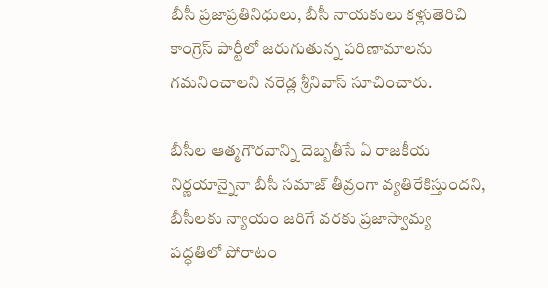బీసీ ప్రజాప్రతినిధులు, బీసీ నాయకులు కళ్లుతెరిచి కాంగ్రెస్ పార్టీలో జరుగుతున్న పరిణామాలను గమనించాలని నరెడ్ల శ్రీనివాస్ సూచించారు.

బీసీల ఆత్మగౌరవాన్ని దెబ్బతీసే ఏ రాజకీయ నిర్ణయాన్నైనా బీసీ సమాజ్ తీవ్రంగా వ్యతిరేకిస్తుందని, బీసీలకు న్యాయం జరిగే వరకు ప్రజాస్వామ్య పద్ధతిలో పోరాటం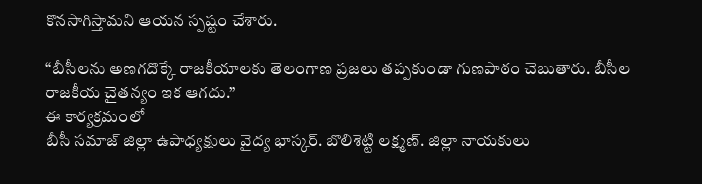కొనసాగిస్తామని ఆయన స్పష్టం చేశారు.

“బీసీలను అణగదొక్కే రాజకీయాలకు తెలంగాణ ప్రజలు తప్పకుండా గుణపాఠం చెబుతారు. బీసీల రాజకీయ చైతన్యం ఇక ఆగదు.”
ఈ కార్యక్రమంలో
బీసీ సమాజ్ జిల్లా ఉపాధ్యక్షులు వైద్య భాస్కర్. బొలిశెట్టి లక్ష్మణ్. జిల్లా నాయకులు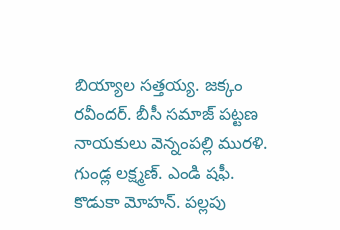బియ్యాల సత్తయ్య. జక్కం రవీందర్. బీసీ సమాజ్ పట్టణ నాయకులు వెన్నంపల్లి మురళి. గుండ్ల లక్ష్మణ్. ఎండి షఫీ. కొడుకా మోహన్. పల్లపు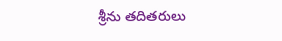శ్రీను తదితరులు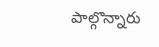పాల్గొన్నారు